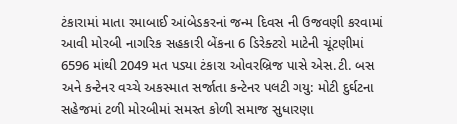ટંકારામાં માતા રમાબાઈ આંબેડકરનાં જન્મ દિવસ ની ઉજવણી કરવામાં આવી મોરબી નાગરિક સહકારી બેંકના 6 ડિરેક્ટરો માટેની ચૂંટણીમાં 6596 માંથી 2049 મત પડ્યા ટંકારા ઓવરબ્રિજ પાસે એસ.ટી. બસ અને કન્ટેનર વચ્ચે અકસ્માત સર્જાતા કન્ટેનર પલટી ગયુ: મોટી દુર્ઘટના સહેજમાં ટળી મોરબીમાં સમસ્ત કોળી સમાજ સુધારણા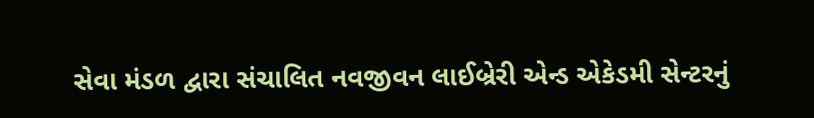સેવા મંડળ દ્વારા સંચાલિત નવજીવન લાઈબ્રેરી એન્ડ એકેડમી સેન્ટરનું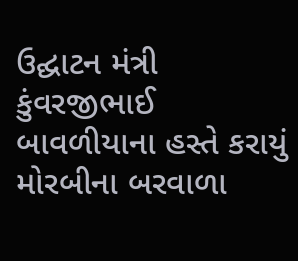ઉદ્ઘાટન મંત્રી કુંવરજીભાઈ બાવળીયાના હસ્તે કરાયું મોરબીના બરવાળા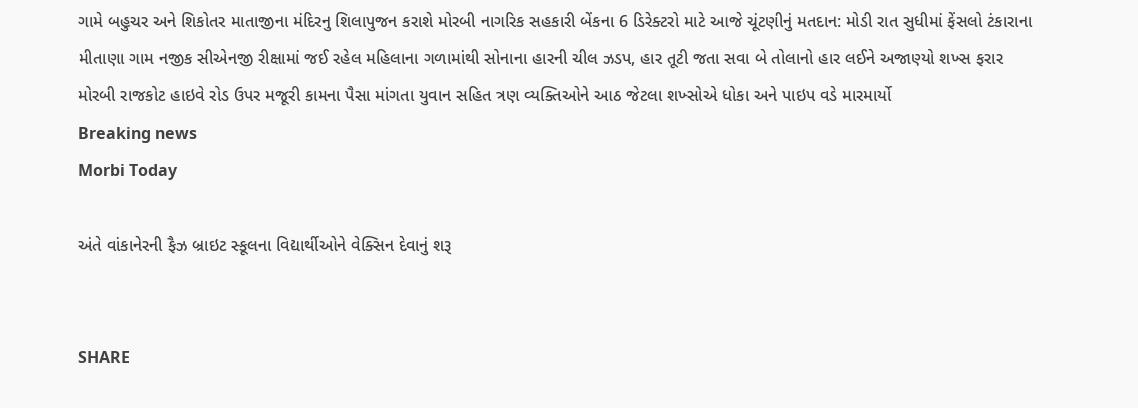ગામે બહુચર અને શિકોતર માતાજીના મંદિરનુ શિલાપુજન કરાશે મોરબી નાગરિક સહકારી બેંકના 6 ડિરેક્ટરો માટે આજે ચૂંટણીનું મતદાન: મોડી રાત સુધીમાં ફેંસલો ટંકારાના મીતાણા ગામ નજીક સીએનજી રીક્ષામાં જઈ રહેલ મહિલાના ગળામાંથી સોનાના હારની ચીલ ઝડપ, હાર તૂટી જતા સવા બે તોલાનો હાર લઈને અજાણ્યો શખ્સ ફરાર મોરબી રાજકોટ હાઇવે રોડ ઉપર મજૂરી કામના પૈસા માંગતા યુવાન સહિત ત્રણ વ્યક્તિઓને આઠ જેટલા શખ્સોએ ધોકા અને પાઇપ વડે મારમાર્યો
Breaking news
Morbi Today

અંતે વાંકાનેરની ફૈઝ બ્રાઇટ સ્કૂલના વિદ્યાર્થીઓને વેક્સિન દેવાનું શરૂ


SHARE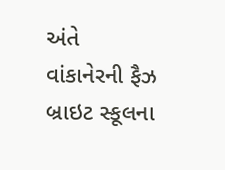અંતે વાંકાનેરની ફૈઝ બ્રાઇટ સ્કૂલના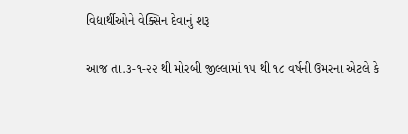વિદ્યાર્થીઓને વેક્સિન દેવાનું શરૂ

આજ તા.૩-૧-૨૨ થી મોરબી જીલ્લામાં ૧૫ થી ૧૮ વર્ષની ઉમરના એટલે કે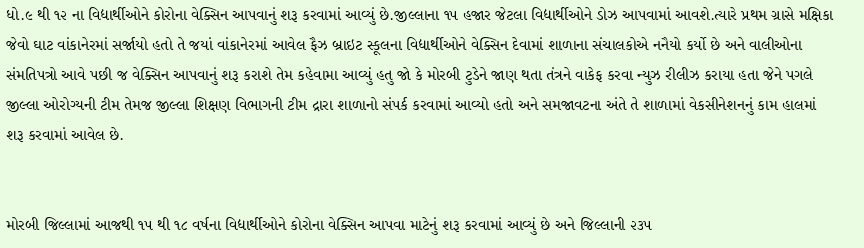ધો.૯ થી ૧૨ ના વિદ્યાર્થીઓને કોરોના વેક્સિન આપવાનું શરૂ કરવામાં આવ્યું છે.જીલ્લાના ૧૫ હજાર જેટલા વિદ્યાર્થીઓને ડોઝ આપવામાં આવશે.ત્યારે પ્રથમ ગ્રાસે મક્ષિકા જેવો ઘાટ વાંકાનેરમાં સર્જાયો હતો તે જયાં વાંકાનેરમાં આવેલ ફૈઝ બ્રાઇટ સ્કૂલના વિદ્યાર્થીઓને વેક્સિન દેવામાં શાળાના સંચાલકોએ નનૈયો કર્યો છે અને વાલીઓના સંમતિપત્રો આવે પછી જ વેક્સિન આપવાનું શરૂ કરાશે તેમ કહેવામા આવ્યું હતુ જો કે મોરબી ટુડેને જાણ થતા તંત્રને વાકેફ કરવા ન્યુઝ રીલીઝ કરાયા હતા જેને પગલે જીલ્લા ઓરોગ્યની ટીમ તેમજ જીલ્લા શિક્ષણ વિભાગની ટીમ દ્રારા શાળાનો સંપર્ક કરવામાં આવ્યો હતો અને સમજાવટના અંતે તે શાળામાં વેકસીનેશનનું કામ હાલમાં શરૂ કરવામાં આવેલ છે.


મોરબી જિલ્લામાં આજથી ૧૫ થી ૧૮ વર્ષના વિદ્યાર્થીઓને કોરોના વેક્સિન આપવા માટેનું શરૂ કરવામાં આવ્યું છે અને જિલ્લાની ૨૩૫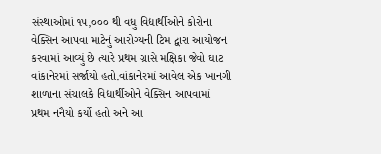સંસ્થાઓમાં ૧૫,૦૦૦ થી વધુ વિદ્યાર્થીઓને કોરોના વેક્સિન આપવા માટેનું આરોગ્યની ટિમ દ્વારા આયોજન કરવામાં આવ્યું છે ત્યારે પ્રથમ ગ્રાસે મક્ષિકા જેવો ઘાટ વાંકાનેરમાં સર્જાયો હતો.વાંકાનેરમાં આવેલ એક ખાનગી શાળાના સંચાલકે વિદ્યાર્થીઓને વેક્સિન આપવામાં પ્રથમ નનૈયો કર્યો હતો અને આ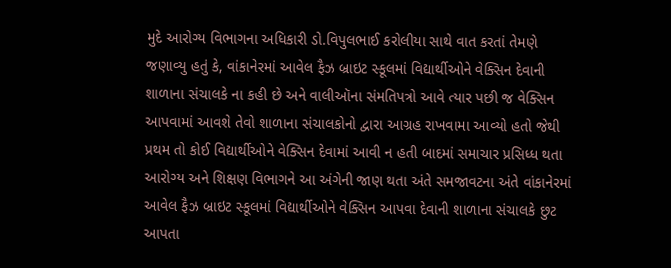મુદે આરોગ્ય વિભાગના અધિકારી ડો.વિપુલભાઈ કરોલીયા સાથે વાત કરતાં તેમણે જણાવ્યુ હતું કે, વાંકાનેરમાં આવેલ ફૈઝ બ્રાઇટ સ્કૂલમાં વિદ્યાર્થીઓને વેક્સિન દેવાની શાળાના સંચાલકે ના કહી છે અને વાલીઑના સંમતિપત્રો આવે ત્યાર પછી જ વેક્સિન આપવામાં આવશે તેવો શાળાના સંચાલકોનો દ્વારા આગ્રહ રાખવામા આવ્યો હતો જેથી પ્રથમ તો કોઈ વિદ્યાર્થીઓને વેક્સિન દેવામાં આવી ન હતી બાદમાં સમાચાર પ્રસિધ્ધ થતા આરોગ્ય અને શિક્ષણ વિભાગને આ અંગેની જાણ થતા અંતે સમજાવટના અંતે વાંકાનેરમાં આવેલ ફૈઝ બ્રાઇટ સ્કૂલમાં વિદ્યાર્થીઓને વેક્સિન આપવા દેવાની શાળાના સંચાલકે છુટ આપતા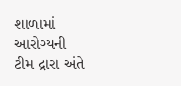શાળામાં આરોગ્યની ટીમ દ્રારા અંતે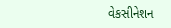વેકસીનેશન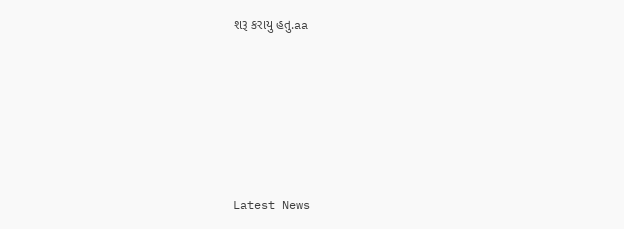શરૂ કરાયુ હતુ.aa






Latest News